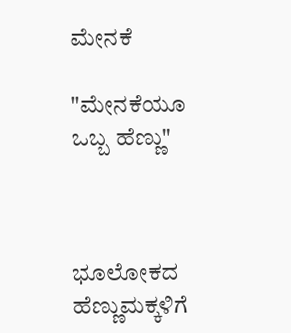ಮೇನಕೆ

"ಮೇನಕೆಯೂ ಒಬ್ಬ ಹೆಣ್ಣು"



ಭೂಲೋಕದ ಹೆಣ್ಣುಮಕ್ಕಳಿಗೆ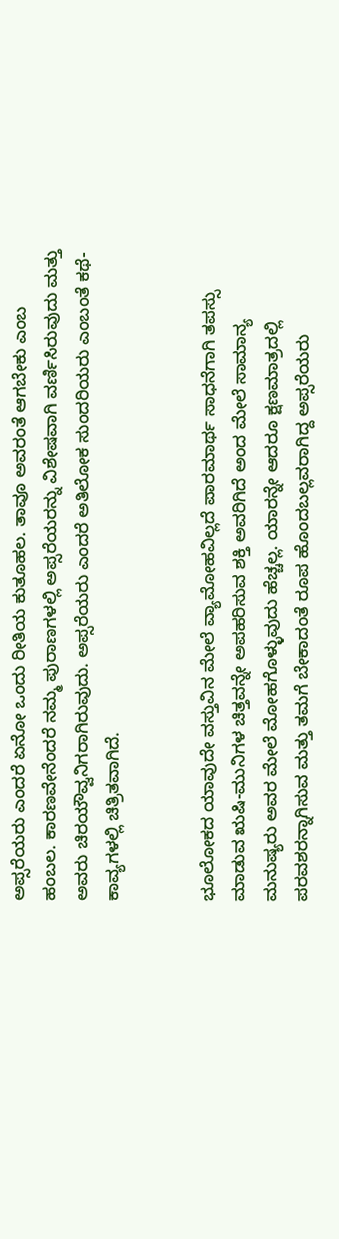ಅಪ್ಸರೆಯರು ಎಂದರೆ ಏನೋ ಒಂದು ರೀತಿಯ ಕುತೂಹಲ. ತಾವೂ ಅವರಂತೆ ಆಗಬೇಕು ಎಂಬ ಹಂಬಲ. ಕಾರಣವೇನೆಂದರೆ ನಮ್ಮ ಪುರಾಣಗಳಲ್ಲಿ‌ ಅಪ್ಸರೆಯರನ್ನು ವಿಶೇಷವಾಗಿ ವರ್ಣಿಸಿರುವುದು ಮತ್ತು ಅವರು ಚಿರಯೌವ್ವನಿಗರಾಗಿರುವುದು. ಅಪ್ಸರೆಯರು ಎಂದರೆ ಅತಿಲೋಕ ಸುಂದರಿಯರು ಎಂಬಂತೆ ಕಥೆ-ಕಾವ್ಯಗಳಲ್ಲಿ ಚಿತ್ರಿತವಾಗಿದೆ.


ಭೂಲೋಕದ ಯಾವುದೇ ವಸ್ತುವಿನ ಮೇಲೆ ವ್ಯಾಮೋಹವಿಲ್ಲದೆ ಪಾರಮಾರ್ಥ ಸಾಧನೆಗಾಗಿ ತಪಸ್ಸು ಮಾಡುವ ಋಷಿ-ಮುನಿಗಳ ಚಿತ್ತವನ್ನೇ ಅಪಹರಿಸುವ ಶಕ್ತಿ ಅವರಿಗಿದೆ ಅಂದ ಮೇಲೆ ಸಾಮಾನ್ಯ ಮನುಷ್ಯರು ಅವರ ಮೇಲೆ ಮೋಹಗೊಳ್ಳುವುದು ಹೆಚ್ಚಲ್ಲ‌. ಯಾರನ್ನೇ ಆದರೂ ಕ್ಷಣಮಾತ್ರದಲ್ಲಿ ಪರವಶರನ್ನಾಗಿಸುವ ಮತ್ತು ತಮಗೆ ಬೇಕಾದಂತೆ ರೂಪ ಹೊಂದಬಲ್ಲವರಾಗಿದ್ದ ಅಪ್ಸರೆಯರು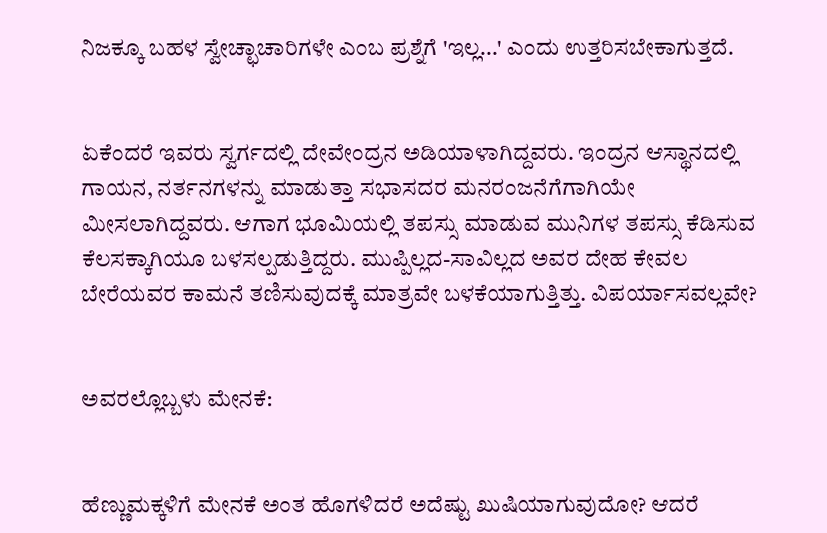ನಿಜಕ್ಕೂ ಬಹಳ ಸ್ವೇಚ್ಛಾಚಾರಿಗಳೇ ಎಂಬ ಪ್ರಶ್ನೆಗೆ 'ಇಲ್ಲ...' ಎಂದು ಉತ್ತರಿಸಬೇಕಾಗುತ್ತದೆ.


ಏಕೆಂದರೆ ಇವರು ಸ್ವರ್ಗದಲ್ಲಿ ದೇವೇಂದ್ರನ ಅಡಿಯಾಳಾಗಿದ್ದವರು. ಇಂದ್ರನ ಆಸ್ಥಾನದಲ್ಲಿ ಗಾಯನ, ನರ್ತನಗಳನ್ನು ಮಾಡುತ್ತಾ ಸಭಾಸದರ ಮನರಂಜನೆಗೆಗಾಗಿಯೇ ಮೀಸಲಾಗಿದ್ದವರು. ಆಗಾಗ ಭೂಮಿಯಲ್ಲಿ ತಪಸ್ಸು ಮಾಡುವ ಮುನಿಗಳ ತಪಸ್ಸು ಕೆಡಿಸುವ ಕೆಲಸಕ್ಕಾಗಿಯೂ ಬಳಸಲ್ಪಡುತ್ತಿದ್ದರು. ಮುಪ್ಪಿಲ್ಲದ-ಸಾವಿಲ್ಲದ ಅವರ ದೇಹ ಕೇವಲ ಬೇರೆಯವರ ಕಾಮನೆ ತಣಿಸುವುದಕ್ಕೆ ಮಾತ್ರವೇ ಬಳಕೆಯಾಗುತ್ತಿತ್ತು. ವಿಪರ್ಯಾಸವಲ್ಲವೇ?


ಅವರಲ್ಲೊಬ್ಬಳು ಮೇನಕೆ:


ಹೆಣ್ಣುಮಕ್ಕಳಿಗೆ ಮೇನಕೆ ಅಂತ ಹೊಗಳಿದರೆ ಅದೆಷ್ಟು ಖುಷಿಯಾಗುವುದೋ? ಆದರೆ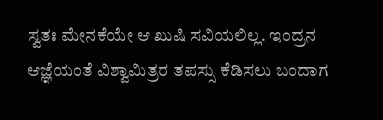ಸ್ವತಃ ಮೇನಕೆಯೇ ಆ ಖುಷಿ ಸವಿಯಲಿಲ್ಲ. ಇಂದ್ರನ ಆಜ್ಞೆಯಂತೆ ವಿಶ್ವಾಮಿತ್ರರ ತಪಸ್ಸು ಕೆಡಿಸಲು ಬಂದಾಗ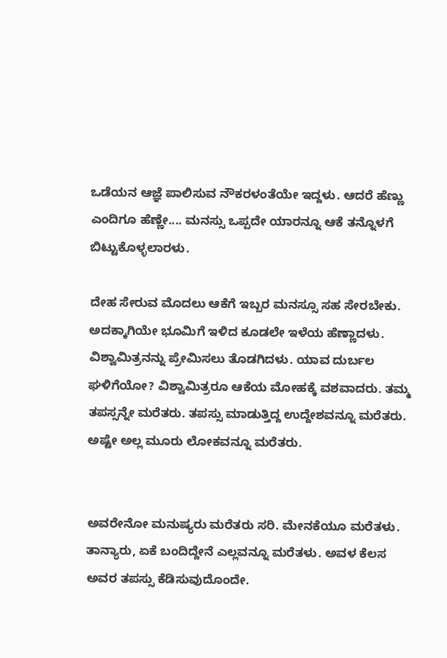ಒಡೆಯನ ಆಜ್ಞೆ ಪಾಲಿಸುವ ನೌಕರಳಂತೆಯೇ ಇದ್ದಳು. ಆದರೆ ಹೆಣ್ಣು ಎಂದಿಗೂ ಹೆಣ್ಣೇ.... ಮನಸ್ಸು ಒಪ್ಪದೇ ಯಾರನ್ನೂ ಆಕೆ ತನ್ನೊಳಗೆ ಬಿಟ್ಟುಕೊಳ್ಳಲಾರಳು.

ದೇಹ ಸೇರುವ ಮೊದಲು ಆಕೆಗೆ ಇಬ್ಬರ ಮನಸ್ಸೂ ಸಹ ಸೇರಬೇಕು. ಅದಕ್ಕಾಗಿಯೇ ಭೂಮಿಗೆ ಇಳಿದ ಕೂಡಲೇ ಇಳೆಯ ಹೆಣ್ಣಾದಳು. ವಿಶ್ವಾಮಿತ್ರನನ್ನು ಪ್ರೇಮಿಸಲು ತೊಡಗಿದಳು. ಯಾವ ದುರ್ಬಲ ಘಳಿಗೆಯೋ? ವಿಶ್ವಾಮಿತ್ರರೂ ಆಕೆಯ ಮೋಹಕ್ಕೆ ವಶವಾದರು. ತಮ್ಮ ತಪಸ್ಸನ್ನೇ ಮರೆತರು. ತಪಸ್ಸು ಮಾಡುತ್ತಿದ್ದ ಉದ್ದೇಶವನ್ನೂ ಮರೆತರು. ಅಷ್ಟೇ ಅಲ್ಲ ಮೂರು ಲೋಕವನ್ನೂ ಮರೆತರು.


ಅವರೇನೋ ಮನುಷ್ಯರು ಮರೆತರು ಸರಿ. ಮೇನಕೆಯೂ ಮರೆತಳು. ತಾನ್ಯಾರು, ಏಕೆ ಬಂದಿದ್ದೇನೆ ಎಲ್ಲವನ್ನೂ ಮರೆತಳು. ಅವಳ ಕೆಲಸ ಅವರ ತಪಸ್ಸು ಕೆಡಿಸುವುದೊಂದೇ.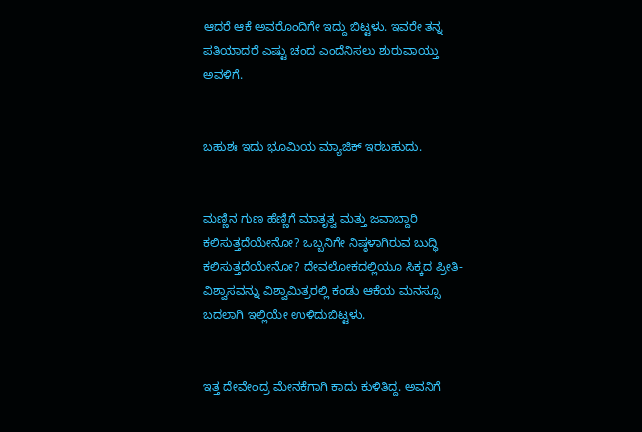ಆದರೆ ಆಕೆ ಅವರೊಂದಿಗೇ ಇದ್ದು ಬಿಟ್ಟಳು. ಇವರೇ ತನ್ನ ಪತಿಯಾದರೆ ಎಷ್ಟು ಚಂದ ಎಂದೆನಿಸಲು ಶುರುವಾಯ್ತು ಅವಳಿಗೆ.


ಬಹುಶಃ ಇದು ಭೂಮಿಯ ಮ್ಯಾಜಿಕ್ ಇರಬಹುದು.


ಮಣ್ಣಿನ ಗುಣ ಹೆಣ್ಣಿಗೆ ಮಾತೃತ್ವ ಮತ್ತು ಜವಾಬ್ದಾರಿ ಕಲಿಸುತ್ತದೆಯೇನೋ? ಒಬ್ಬನಿಗೇ ನಿಷ್ಠಳಾಗಿರುವ ಬುದ್ಧಿ ಕಲಿಸುತ್ತದೆಯೇನೋ? ದೇವಲೋಕದಲ್ಲಿಯೂ ಸಿಕ್ಕದ ಪ್ರೀತಿ-ವಿಶ್ವಾಸವನ್ನು ವಿಶ್ವಾಮಿತ್ರರಲ್ಲಿ‌ ಕಂಡು ಆಕೆಯ ಮನಸ್ಸೂ ಬದಲಾಗಿ ಇಲ್ಲಿಯೇ ಉಳಿದುಬಿಟ್ಟಳು.


ಇತ್ತ ದೇವೇಂದ್ರ ಮೇನಕೆಗಾಗಿ ಕಾದು ಕುಳಿತಿದ್ದ. ಅವನಿಗೆ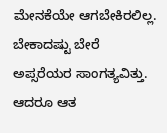ಮೇನಕೆಯೇ ಆಗಬೇಕಿರಲಿಲ್ಲ. ಬೇಕಾದಷ್ಟು ಬೇರೆ ಅಪ್ಸರೆಯರ ಸಾಂಗತ್ಯವಿತ್ತು. ಆದರೂ ಆತ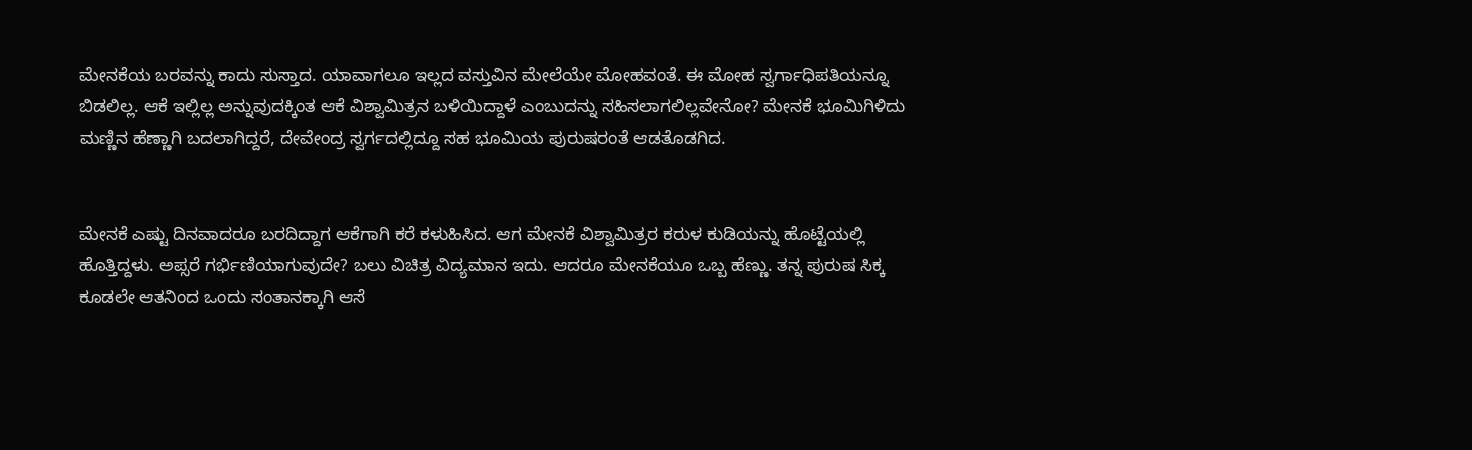ಮೇನಕೆಯ ಬರವನ್ನು ಕಾದು ಸುಸ್ತಾದ. ಯಾವಾಗಲೂ ಇಲ್ಲದ ವಸ್ತುವಿನ ಮೇಲೆಯೇ ಮೋಹವಂತೆ. ಈ ಮೋಹ ಸ್ವರ್ಗಾಧಿಪತಿಯನ್ನೂ ಬಿಡಲಿಲ್ಲ. ಆಕೆ ಇಲ್ಲಿಲ್ಲ ಅನ್ನುವುದಕ್ಕಿಂತ ಆಕೆ ವಿಶ್ವಾಮಿತ್ರನ ಬಳಿಯಿದ್ದಾಳೆ ಎಂಬುದನ್ನು ಸಹಿಸಲಾಗಲಿಲ್ಲವೇನೋ? ಮೇನಕೆ ಭೂಮಿಗಿಳಿದು ಮಣ್ಣಿನ ಹೆಣ್ಣಾಗಿ ಬದಲಾಗಿದ್ದರೆ, ದೇವೇಂದ್ರ ಸ್ವರ್ಗದಲ್ಲಿದ್ದೂ ಸಹ ಭೂಮಿಯ ಪುರುಷರಂತೆ ಆಡತೊಡಗಿದ.


ಮೇನಕೆ ಎಷ್ಟು ದಿನವಾದರೂ ಬರದಿದ್ದಾಗ ಆಕೆಗಾಗಿ ಕರೆ ಕಳುಹಿಸಿದ. ಆಗ ಮೇನಕೆ ವಿಶ್ವಾಮಿತ್ರರ ಕರುಳ ಕುಡಿಯನ್ನು ಹೊಟ್ಟೆಯಲ್ಲಿ ಹೊತ್ತಿದ್ದಳು. ಅಪ್ಸರೆ ಗರ್ಭಿಣಿಯಾಗುವುದೇ? ಬಲು ವಿಚಿತ್ರ ವಿದ್ಯಮಾನ ಇದು. ಆದರೂ ಮೇನಕೆಯೂ ಒಬ್ಬ ಹೆಣ್ಣು. ತನ್ನ ಪುರುಷ ಸಿಕ್ಕ ಕೂಡಲೇ ಆತನಿಂದ ಒಂದು ಸಂತಾನಕ್ಕಾಗಿ ಆಸೆ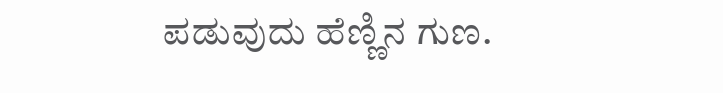ಪಡುವುದು ಹೆಣ್ಣಿನ ಗುಣ.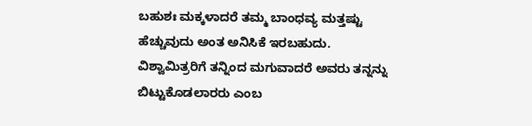ಬಹುಶಃ ಮಕ್ಕಳಾದರೆ ತಮ್ಮ ಬಾಂಧವ್ಯ ಮತ್ತಷ್ಟು ಹೆಚ್ಚುವುದು ಅಂತ ಅನಿಸಿಕೆ ಇರಬಹುದು. ವಿಶ್ವಾಮಿತ್ರರಿಗೆ ತನ್ನಿಂದ ಮಗುವಾದರೆ ಅವರು ತನ್ನನ್ನು ಬಿಟ್ಟುಕೊಡಲಾರರು ಎಂಬ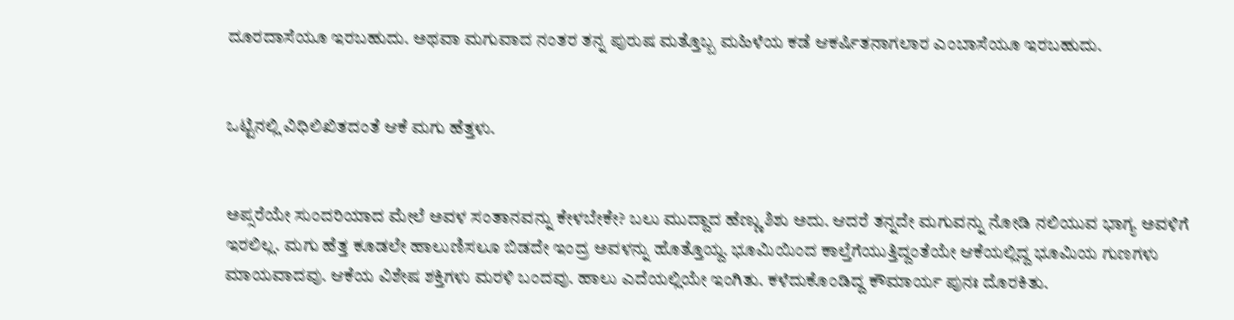ದೂರದಾಸೆಯೂ ಇರಬಹುದು. ಅಥವಾ ಮಗುವಾದ ನಂತರ ತನ್ನ ಪುರುಷ ಮತ್ತೊಬ್ಬ ಮಹಿಳೆಯ ಕಡೆ ಆಕರ್ಷಿತನಾಗಲಾರ ಎಂಬಾಸೆಯೂ ಇರಬಹುದು.


ಒಟ್ಟಿನಲ್ಲಿ ವಿಧಿಲಿಖಿತದಂತೆ ಆಕೆ ಮಗು ಹೆತ್ತಳು.


ಅಪ್ಸರೆಯೇ ಸುಂದರಿಯಾದ ಮೇಲೆ ಅವಳ ಸಂತಾನವನ್ನು ಕೇಳಬೇಕೇ? ಬಲು ಮುದ್ದಾದ ಹೆಣ್ಣು ಶಿಶು ಅದು. ಆದರೆ ತನ್ನದೇ ಮಗುವನ್ನು ನೋಡಿ ನಲಿಯುವ ಭಾಗ್ಯ ಅವಳಿಗೆ ಇರಲಿಲ್ಲ. ಮಗು ಹೆತ್ತ ಕೂಡಲೇ ಹಾಲುಣಿಸಲೂ ಬಿಡದೇ ಇಂದ್ರ ಅವಳನ್ನು ಹೊತ್ತೊಯ್ದ. ಭೂಮಿಯಿಂದ ಕಾಲ್ತೆಗೆಯುತ್ತಿದ್ದಂತೆಯೇ ಆಕೆಯಲ್ಲಿದ್ದ ಭೂಮಿಯ ಗುಣಗಳು ಮಾಯವಾದವು. ಆಕೆಯ ವಿಶೇಷ ಶಕ್ತಿಗಳು ಮರಳಿ ಬಂದವು. ಹಾಲು ಎದೆಯಲ್ಲಿಯೇ ಇಂಗಿತು. ಕಳೆದುಕೊಂಡಿದ್ದ ಕೌಮಾರ್ಯ ಪುನಃ ದೊರಕಿತು.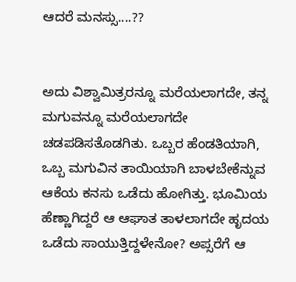ಆದರೆ ಮನಸ್ಸು‌....??


ಅದು ವಿಶ್ವಾಮಿತ್ರರನ್ನೂ ಮರೆಯಲಾಗದೇ, ತನ್ನ ಮಗುವನ್ನೂ ಮರೆಯಲಾಗದೇ ಚಡಪಡಿಸತೊಡಗಿತು. ಒಬ್ಬರ ಹೆಂಡತಿಯಾಗಿ, ಒಬ್ಬ ಮಗುವಿನ ತಾಯಿಯಾಗಿ ಬಾಳಬೇಕೆನ್ನುವ ಆಕೆಯ ಕನಸು ಒಡೆದು ಹೋಗಿತ್ತು. ಭೂಮಿಯ ಹೆಣ್ಣಾಗಿದ್ದರೆ ಆ ಆಘಾತ ತಾಳಲಾಗದೇ ಹೃದಯ ಒಡೆದು ಸಾಯುತ್ತಿದ್ದಳೇನೋ? ಅಪ್ಸರೆಗೆ ಆ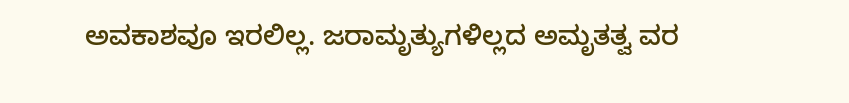ಅವಕಾಶವೂ ಇರಲಿಲ್ಲ. ಜರಾಮೃತ್ಯುಗಳಿಲ್ಲದ ಅಮೃತತ್ವ ವರ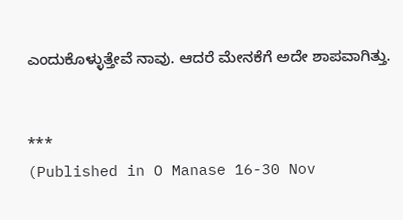ಎಂದುಕೊಳ್ಳುತ್ತೇವೆ ನಾವು. ಆದರೆ ಮೇನಕೆಗೆ ಅದೇ ಶಾಪವಾಗಿತ್ತು.


***
(Published in O Manase 16-30 Nov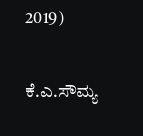2019)

ಕೆ.ಎ.ಸೌಮ್ಯ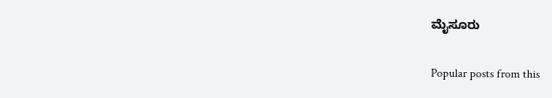ಮೈಸೂರು

Popular posts from this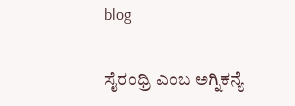blog

ಸೈರಂಧ್ರಿ ಎಂಬ ಅಗ್ನಿಕನ್ಯೆ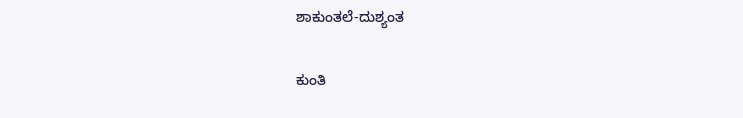ಶಾಕುಂತಲೆ-ದುಶ್ಯಂತ

ಕುಂತಿ